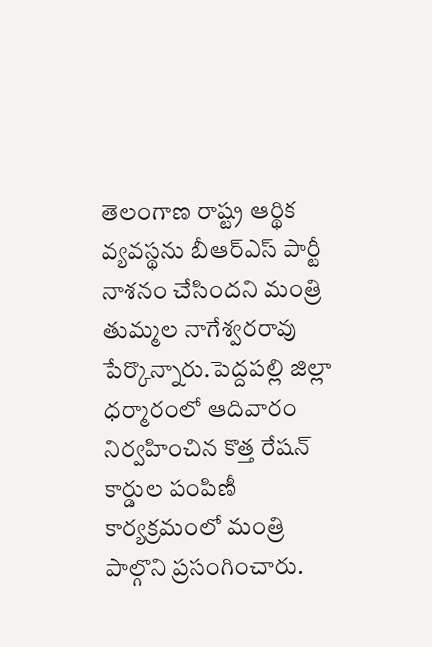తెలంగాణ రాష్ట్ర ఆర్థిక వ్యవస్థను బీఆర్ఎస్ పార్టీ నాశనం చేసిందని మంత్రి తుమ్మల నాగేశ్వరరావు పేర్కొన్నారు.పెద్దపల్లి జిల్లా ధర్మారంలో ఆదివారం నిర్వహించిన కొత్త రేషన్ కార్డుల పంపిణీ కార్యక్రమంలో మంత్రి పాల్గొని ప్రసంగించారు.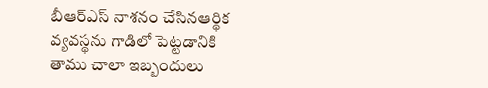బీఆర్ఎస్ నాశనం చేసినఆర్థిక వ్యవస్థను గాడిలో పెట్టడానికి తాము చాలా ఇబ్బందులు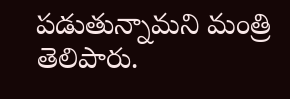పడుతున్నామని మంత్రి తెలిపారు.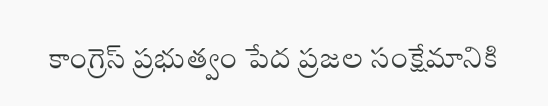కాంగ్రెస్ ప్రభుత్వం పేద ప్రజల సంక్షేమానికి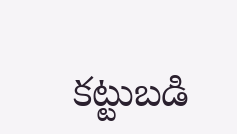కట్టుబడి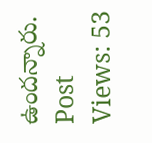ఉందన్నారు.
Post Views: 53